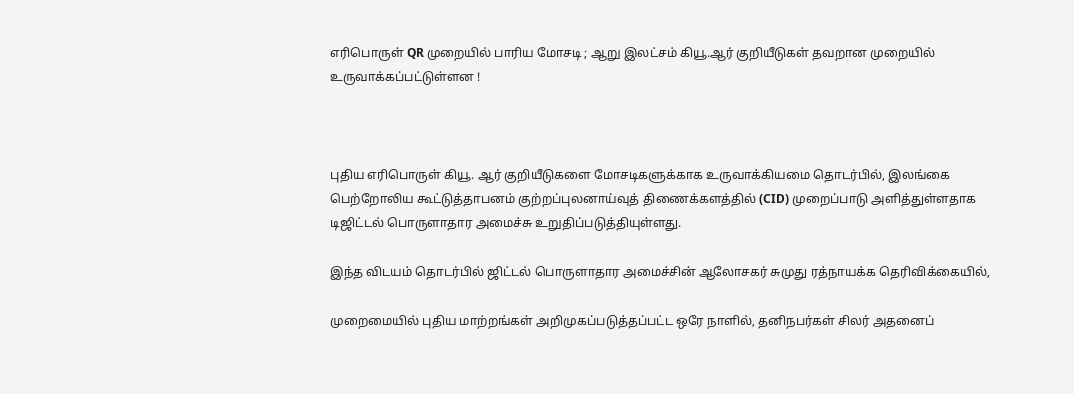எரிபொருள் QR முறையில் பாரிய மோசடி ; ஆறு இலட்சம் கியூ.ஆர் குறியீடுகள் தவறான முறையில் உருவாக்கப்பட்டுள்ளன !



புதிய எரிபொருள் கியூ. ஆர் குறியீடுகளை மோசடிகளுக்காக உருவாக்கியமை தொடர்பில், இலங்கை பெற்றோலிய கூட்டுத்தாபனம் குற்றப்புலனாய்வுத் திணைக்களத்தில் (CID) முறைப்பாடு அளித்துள்ளதாக டிஜிட்டல் பொருளாதார அமைச்சு உறுதிப்படுத்தியுள்ளது.

இந்த விடயம் தொடர்பில் ஜிட்டல் பொருளாதார அமைச்சின் ஆலோசகர் சுமுது ரத்நாயக்க தெரிவிக்கையில்,

முறைமையில் புதிய மாற்றங்கள் அறிமுகப்படுத்தப்பட்ட ஒரே நாளில், தனிநபர்கள் சிலர் அதனைப்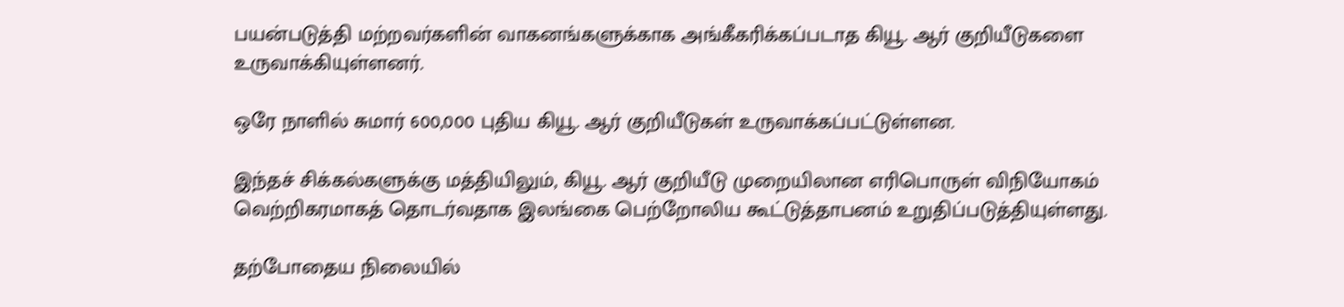பயன்படுத்தி மற்றவர்களின் வாகனங்களுக்காக அங்கீகரிக்கப்படாத கியூ. ஆர் குறியீடுகளை உருவாக்கியுள்ளனர்.

ஒரே நாளில் சுமார் 600,000 புதிய கியூ. ஆர் குறியீடுகள் உருவாக்கப்பட்டுள்ளன.

இந்தச் சிக்கல்களுக்கு மத்தியிலும், கியூ. ஆர் குறியீடு முறையிலான எரிபொருள் விநியோகம் வெற்றிகரமாகத் தொடர்வதாக இலங்கை பெற்றோலிய கூட்டுத்தாபனம் உறுதிப்படுத்தியுள்ளது.

தற்போதைய நிலையில்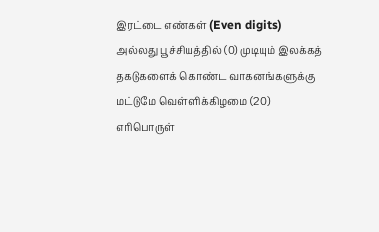இரட்டை எண்கள் (Even digits) அல்லது பூச்சியத்தில் (0) முடியும் இலக்கத் தகடுகளைக் கொண்ட வாகனங்களுக்கு மட்டுமே வெள்ளிக்கிழமை (20) எரிபொருள்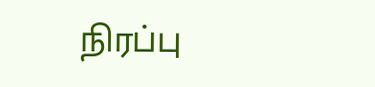நிரப்பு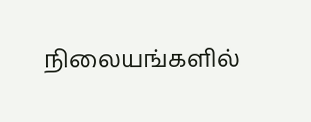நிலையங்களில்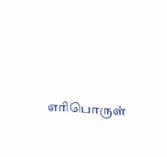எரிபொருள்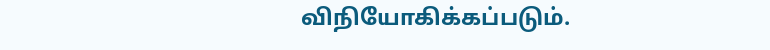விநியோகிக்கப்படும்.